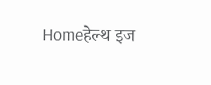Homeहेल्थ इज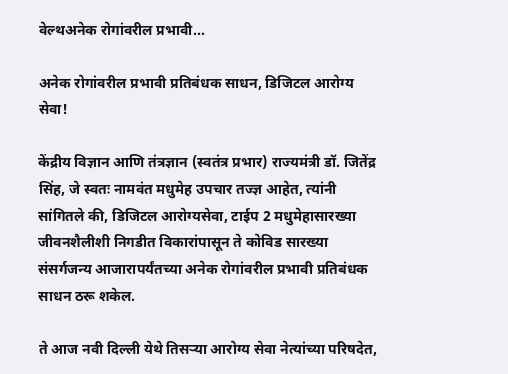वेल्थअनेक रोगांवरील प्रभावी...

अनेक रोगांवरील प्रभावी प्रतिबंधक साधन, डिजिटल आरोग्य सेवा!

केंद्रीय विज्ञान आणि तंत्रज्ञान (स्वतंत्र प्रभार) राज्यमंत्री डॉ. जितेंद्र सिंह, जे स्वतः नामवंत मधुमेह उपचार तज्ज्ञ आहेत, त्यांनी सांगितले की, डिजिटल आरोग्यसेवा, टाईप 2 मधुमेहासारख्या जीवनशैलीशी निगडीत विकारांपासून ते कोविड सारख्या संसर्गजन्य आजारापर्यंतच्या अनेक रोगांवरील प्रभावी प्रतिबंधक साधन ठरू शकेल.

ते आज नवी दिल्ली येथे तिसऱ्या आरोग्य सेवा नेत्यांच्या परिषदेत,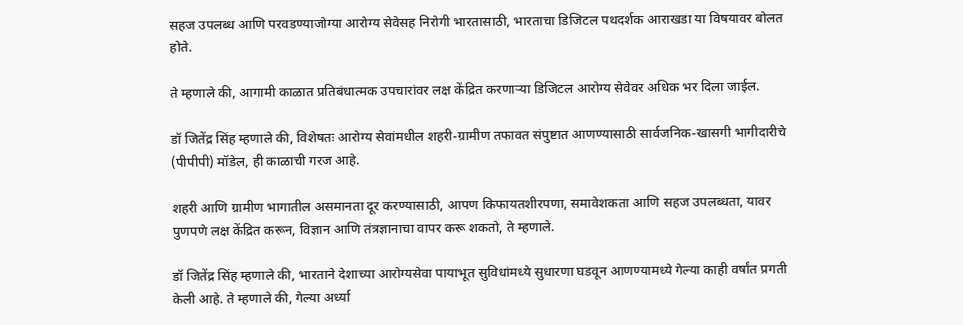सहज उपलब्ध आणि परवडण्याजोग्या आरोग्य सेवेसह निरोगी भारतासाठी, भारताचा डिजिटल पथदर्शक आराखडा या विषयावर बोलत होते.

ते म्हणाले की, आगामी काळात प्रतिबंधात्मक उपचारांवर लक्ष केंद्रित करणाऱ्या डिजिटल आरोग्य सेवेवर अधिक भर दिला जाईल.

डॉ जितेंद्र सिंह म्हणाले की, विशेषतः आरोग्य सेवांमधील शहरी-ग्रामीण तफावत संपुष्टात आणण्यासाठी सार्वजनिक-खासगी भागीदारीचे (पीपीपी) मॉडेल, ही काळाची गरज आहे.

शहरी आणि ग्रामीण भागातील असमानता दूर करण्यासाठी, आपण किफायतशीरपणा, समावेशकता आणि सहज उपलब्धता, यावर पुणपणे लक्ष केंद्रित करून, विज्ञान आणि तंत्रज्ञानाचा वापर करू शकतो, ते म्हणाले.

डॉ जितेंद्र सिंह म्हणाले की, भारताने देशाच्या आरोग्यसेवा पायाभूत सुविधांमध्ये सुधारणा घडवून आणण्यामध्ये गेल्या काही वर्षांत प्रगती केली आहे. ते म्हणाले की, गेल्या अर्ध्या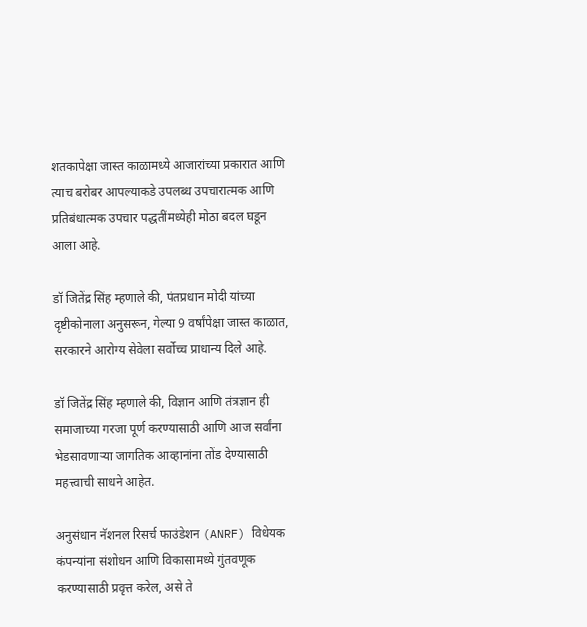शतकापेक्षा जास्त काळामध्ये आजारांच्या प्रकारात आणि त्याच बरोबर आपल्याकडे उपलब्ध उपचारात्मक आणि प्रतिबंधात्मक उपचार पद्धतींमध्येही मोठा बदल घडून आला आहे.

डॉ जितेंद्र सिंह म्हणाले की, पंतप्रधान मोदी यांच्या दृष्टीकोनाला अनुसरून, गेल्या 9 वर्षांपेक्षा जास्त काळात, सरकारने आरोग्य सेवेला सर्वोच्च प्राधान्य दिले आहे.

डॉ जितेंद्र सिंह म्हणाले की, विज्ञान आणि तंत्रज्ञान ही समाजाच्या गरजा पूर्ण करण्यासाठी आणि आज सर्वांना भेडसावणाऱ्या जागतिक आव्हानांना तोंड देण्यासाठी महत्त्वाची साधने आहेत.

अनुसंधान नॅशनल रिसर्च फाउंडेशन (ANRF) विधेयक कंपन्यांना संशोधन आणि विकासामध्ये गुंतवणूक करण्यासाठी प्रवृत्त करेल, असे ते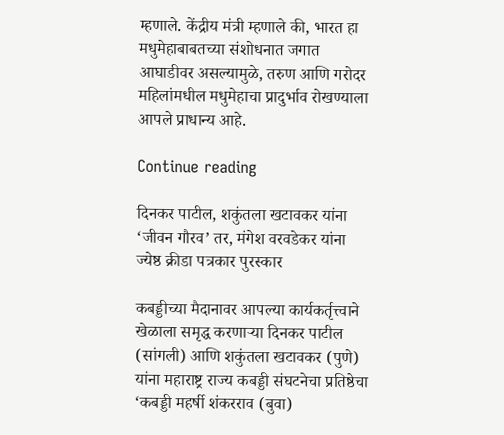म्हणाले. केंद्रीय मंत्री म्हणाले की, भारत हा मधुमेहाबाबतच्या संशोधनात जगात आघाडीवर असल्यामुळे, तरुण आणि गरोदर महिलांमधील मधुमेहाचा प्रादुर्भाव रोखण्याला आपले प्राधान्य आहे.

Continue reading

दिनकर पाटील, शकुंतला खटावकर यांना ‘जीवन गौरव’ तर, मंगेश वरवडेकर यांना ज्येष्ठ क्रीडा पत्रकार पुरस्कार

कबड्डीच्या मैदानावर आपल्या कार्यकर्तृत्त्वाने खेळाला समृद्ध करणाऱ्या दिनकर पाटील (सांगली) आणि शकुंतला खटावकर (पुणे) यांना महाराष्ट्र राज्य कबड्डी संघटनेचा प्रतिष्ठेचा ‘कबड्डी महर्षी शंकरराव (बुवा)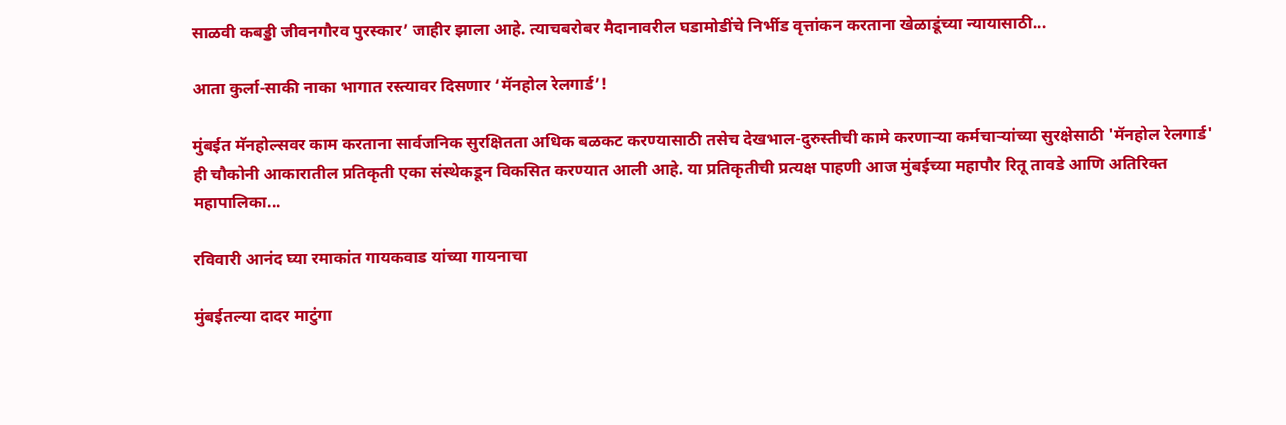साळवी कबड्डी जीवनगौरव पुरस्कार’ जाहीर झाला आहे. त्याचबरोबर मैदानावरील घडामोडींचे निर्भीड वृत्तांकन करताना खेळाडूंच्या न्यायासाठी...

आता कुर्ला-साकी नाका भागात रस्त्यावर दिसणार ‘मॅनहोल रेलगार्ड’!

मुंबईत मॅनहोल्सवर काम करताना सार्वजनिक सुरक्षितता अधिक बळकट करण्यासाठी तसेच देखभाल-दुरुस्तीची कामे करणाऱ्या कर्मचाऱ्यांच्या सुरक्षेसाठी 'मॅनहोल रेलगार्ड' ही चौकोनी आकारातील प्रतिकृती एका संस्थेकडून विकसित करण्यात आली आहे. या प्रतिकृतीची प्रत्यक्ष पाहणी आज मुंबईच्या महापौर रितू तावडे आणि अतिरिक्त महापालिका...

रविवारी आनंद घ्या रमाकांत गायकवाड यांच्या गायनाचा

मुंबईतल्या दादर माटुंगा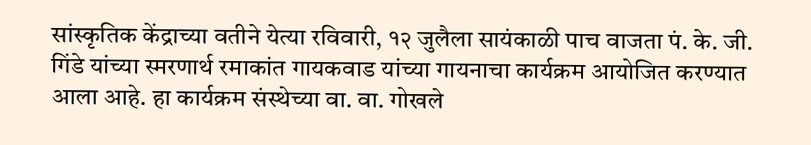सांस्कृतिक केंद्राच्या वतीने येत्या रविवारी, १२ जुलैला सायंकाळी पाच वाजता पं. के. जी. गिंडे यांच्या स्मरणार्थ रमाकांत गायकवाड यांच्या गायनाचा कार्यक्रम आयोजित करण्यात आला आहे. हा कार्यक्रम संस्थेच्या वा. वा. गोखले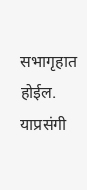सभागृहात होईल. याप्रसंगी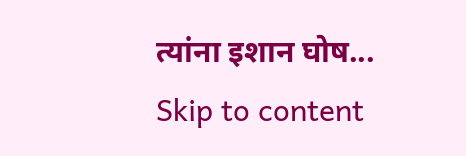त्यांना इशान घोष...
Skip to content